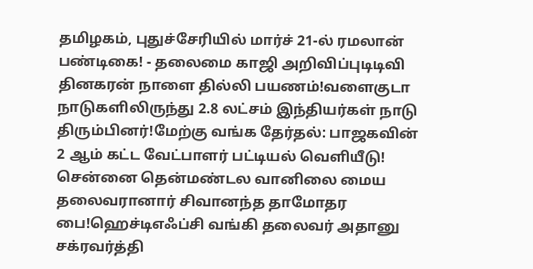தமிழகம், புதுச்சேரியில் மார்ச் 21-ல் ரமலான் பண்டிகை! - தலைமை காஜி அறிவிப்புடிடிவி தினகரன் நாளை தில்லி பயணம்!வளைகுடா நாடுகளிலிருந்து 2.8 லட்சம் இந்தியர்கள் நாடு திரும்பினர்!மேற்கு வங்க தேர்தல்: பாஜகவின் 2 ஆம் கட்ட வேட்பாளர் பட்டியல் வெளியீடு! சென்னை தென்மண்டல வானிலை மைய தலைவரானார் சிவானந்த தாமோதர பை!ஹெச்டிஎஃப்சி வங்கி தலைவர் அதானு சக்ரவர்த்தி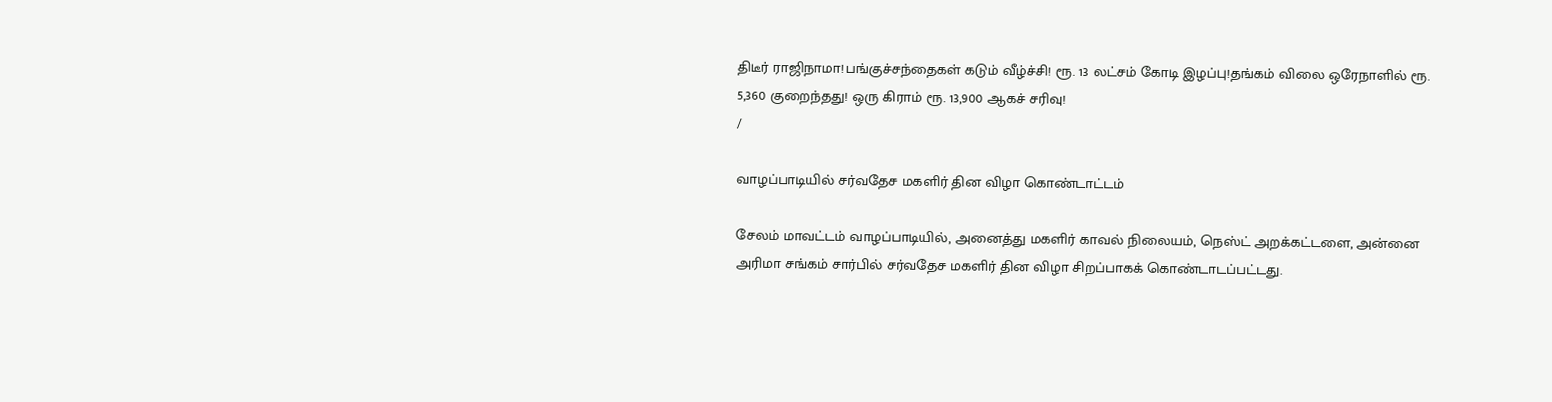திடீர் ராஜிநாமா!பங்குச்சந்தைகள் கடும் வீழ்ச்சி! ரூ. 13 லட்சம் கோடி இழப்பு!தங்கம் விலை ஒரேநாளில் ரூ. 5,360 குறைந்தது! ஒரு கிராம் ரூ. 13,900 ஆகச் சரிவு!
/

வாழப்பாடியில் சர்வதேச மகளிர் தின விழா கொண்டாட்டம்

சேலம் மாவட்டம் வாழப்பாடியில், அனைத்து மகளிர் காவல் நிலையம், நெஸ்ட் அறக்கட்டளை, அன்னை அரிமா சங்கம் சார்பில் சர்வதேச மகளிர் தின விழா சிறப்பாகக் கொண்டாடப்பட்டது.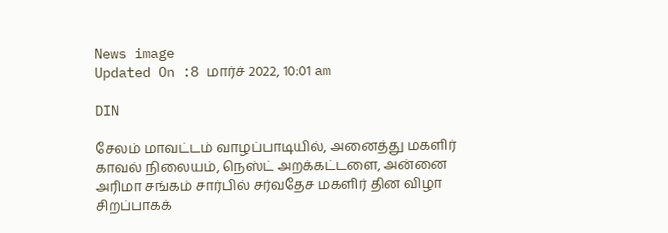News image
Updated On :8 மார்ச் 2022, 10:01 am

DIN

சேலம் மாவட்டம் வாழப்பாடியில், அனைத்து மகளிர் காவல் நிலையம், நெஸ்ட் அறக்கட்டளை, அன்னை அரிமா சங்கம் சார்பில் சர்வதேச மகளிர் தின விழா சிறப்பாகக்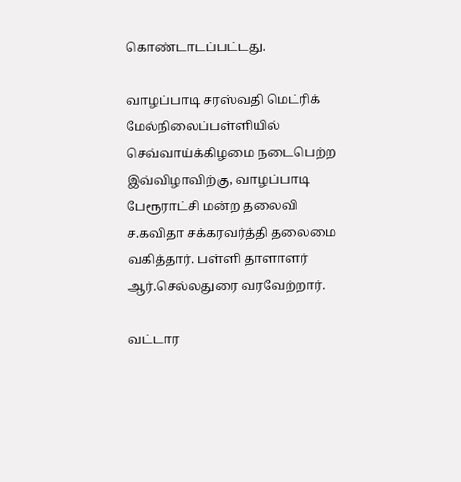கொண்டாடப்பட்டது.

வாழப்பாடி சரஸ்வதி மெட்ரிக் மேல்நிலைப்பள்ளியில் செவ்வாய்க்கிழமை நடைபெற்ற இவ்விழாவிற்கு, வாழப்பாடி பேரூராட்சி மன்ற தலைவி ச.கவிதா சக்கரவர்த்தி தலைமை வகித்தார். பள்ளி தாளாளர் ஆர்.செல்லதுரை வரவேற்றார்.

வட்டார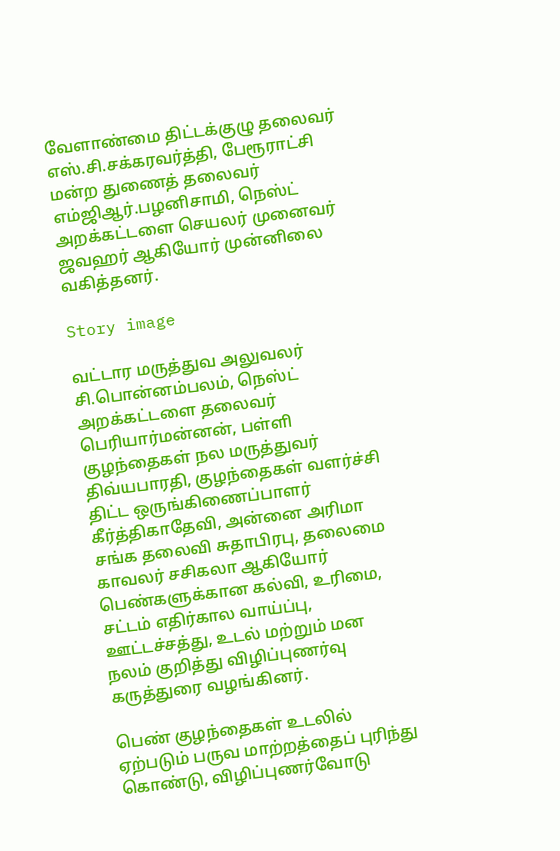வேளாண்மை திட்டக்குழு தலைவர் எஸ்.சி.சக்கரவர்த்தி, பேரூராட்சி மன்ற துணைத் தலைவர் எம்ஜிஆர்.பழனிசாமி, நெஸ்ட் அறக்கட்டளை செயலர் முனைவர் ஜவஹர் ஆகியோர் முன்னிலை வகித்தனர்.

Story image

வட்டார மருத்துவ அலுவலர் சி.பொன்னம்பலம், நெஸ்ட் அறக்கட்டளை தலைவர் பெரியார்மன்னன், பள்ளி குழந்தைகள் நல மருத்துவர் திவ்யபாரதி, குழந்தைகள் வளர்ச்சி திட்ட ஒருங்கிணைப்பாளர் கீர்த்திகாதேவி, அன்னை அரிமா சங்க தலைவி சுதாபிரபு, தலைமை காவலர் சசிகலா ஆகியோர் பெண்களுக்கான கல்வி, உரிமை, சட்டம் எதிர்கால வாய்ப்பு, ஊட்டச்சத்து, உடல் மற்றும் மன நலம் குறித்து விழிப்புணர்வு கருத்துரை வழங்கினர்.

பெண் குழந்தைகள் உடலில் ஏற்படும் பருவ மாற்றத்தைப் புரிந்து கொண்டு, விழிப்புணர்வோடு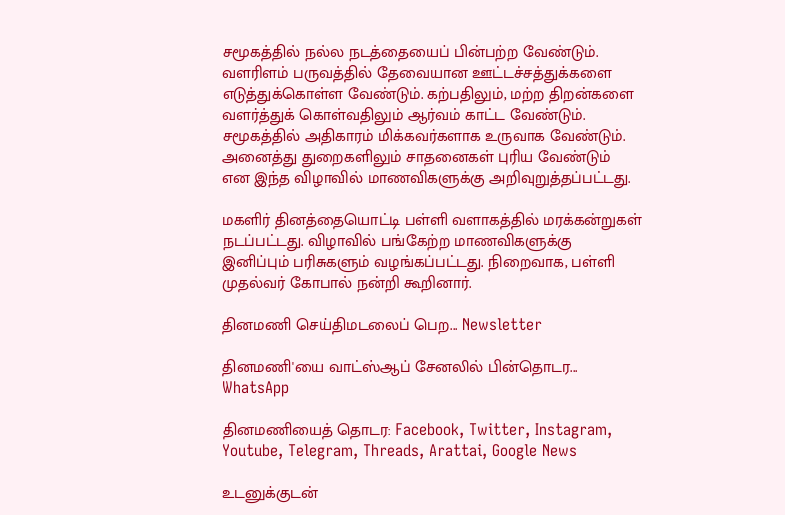சமூகத்தில் நல்ல நடத்தையைப் பின்பற்ற வேண்டும். வளரிளம் பருவத்தில் தேவையான ஊட்டச்சத்துக்களை எடுத்துக்கொள்ள வேண்டும். கற்பதிலும், மற்ற திறன்களை வளர்த்துக் கொள்வதிலும் ஆர்வம் காட்ட வேண்டும். சமூகத்தில் அதிகாரம் மிக்கவர்களாக உருவாக வேண்டும். அனைத்து துறைகளிலும் சாதனைகள் புரிய வேண்டும் என இந்த விழாவில் மாணவிகளுக்கு அறிவுறுத்தப்பட்டது.

மகளிர் தினத்தையொட்டி பள்ளி வளாகத்தில் மரக்கன்றுகள் நடப்பட்டது. விழாவில் பங்கேற்ற மாணவிகளுக்கு இனிப்பும் பரிசுகளும் வழங்கப்பட்டது. நிறைவாக, பள்ளி முதல்வர் கோபால் நன்றி கூறினார்.

தினமணி செய்திமடலைப் பெற... Newsletter

தினமணி'யை வாட்ஸ்ஆப் சேனலில் பின்தொடர... WhatsApp

தினமணியைத் தொடர: Facebook, Twitter, Instagram, Youtube, Telegram, Threads, Arattai, Google News

உடனுக்குடன்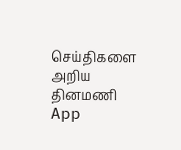செய்திகளை அறிய தினமணி App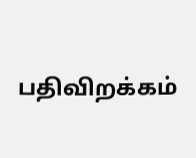பதிவிறக்கம்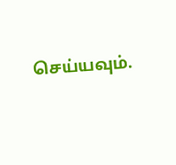செய்யவும்.